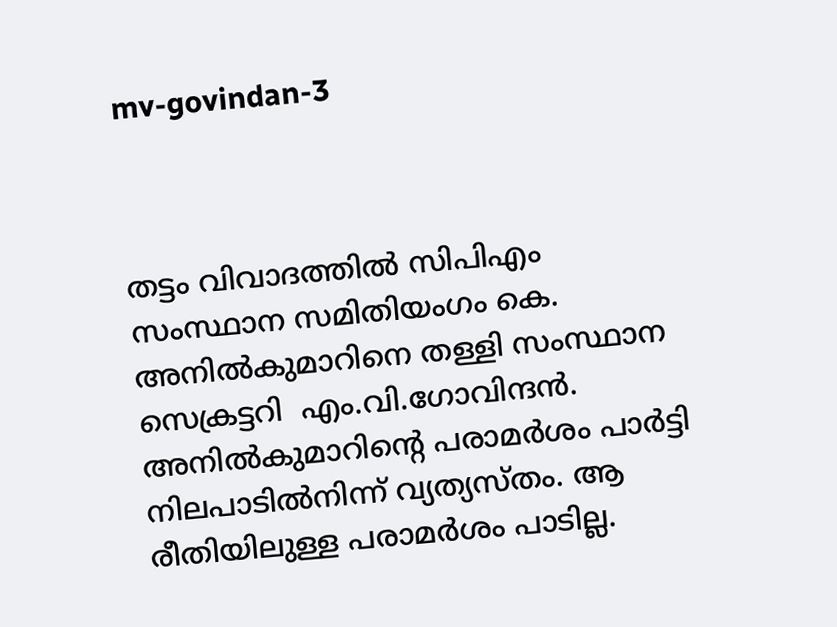mv-govindan-3



തട്ടം വിവാദത്തില്‍ സിപിഎം സംസ്ഥാന സമിതിയംഗം കെ. അനില്‍കുമാറിനെ തള്ളി സംസ്ഥാന സെക്രട്ടറി  എം.വി.ഗോവിന്ദന്‍. അനില്‍കുമാറിന്‍റെ പരാമര്‍ശം പാര്‍ട്ടി നിലപാടില്‍നിന്ന് വ്യത്യസ്തം. ആ രീതിയിലുള്ള പരാമര്‍ശം പാടില്ല.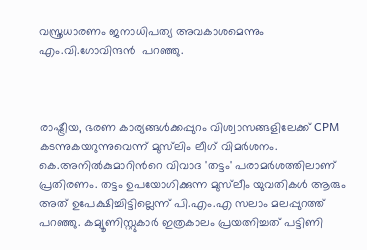വസ്ത്രധാരണം ജനാധിപത്യ അവകാശമെന്നും എം.വി.ഗോവിന്ദന്‍  പറഞ്ഞു.



രാഷ്ട്രീയ, ഭരണ കാര്യങ്ങള്‍ക്കപ്പുറം വിശ്വാസങ്ങളിലേക്ക് CPM കടന്നുകയറുന്നുവെന്ന് മുസ്‍‌ലിം ലീഗ് വിമര്‍ശനം.   കെ.അനില്‍കുമാറിന്‍റെ വിവാദ 'തട്ടം' പരാമര്‍ശത്തിലാണ് പ്രതിരണം. തട്ടം ഉപയോഗിക്കുന്ന മുസ്‌‍ലീം യുവതികള്‍ ആരും അത് ഉപേക്ഷിച്ചിട്ടില്ലെന്ന് പി.എം.എ സലാം മലപ്പുറത്ത് പറഞ്ഞു. കമ്യൂണിസ്റ്റുകാര്‍ ഇത്രകാലം പ്രയത്നിച്ചത് പട്ടിണി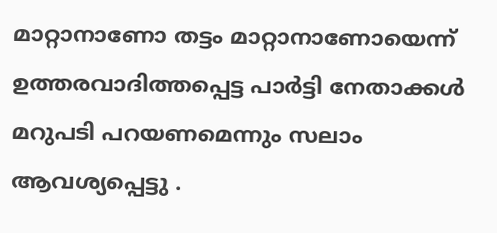മാറ്റാനാണോ തട്ടം മാറ്റാനാണോയെന്ന് ഉത്തരവാദിത്തപ്പെട്ട പാര്‍ട്ടി നേതാക്കള്‍ മറുപടി പറയണമെന്നും സലാം ആവശ്യപ്പെട്ടു .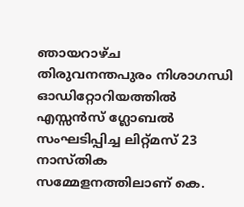ഞായറാഴ്ച തിരുവനന്തപുരം നിശാഗന്ധി ഓഡിറ്റോറിയത്തിൽ എസ്സൻസ് ഗ്ലോബൽ സംഘടിപ്പിച്ച ലിറ്റ്മസ് 23 നാസ്തിക സമ്മേളനത്തിലാണ് കെ.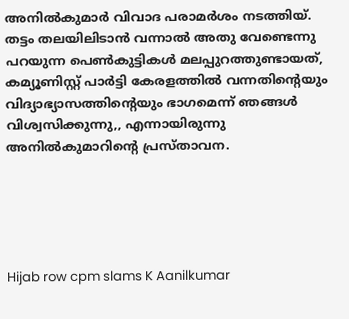അനില്‍കുമാര്‍ വിവാദ പരാമര്‍ശം നടത്തിയ്. തട്ടം തലയിലിടാൻ വന്നാൽ അതു വേണ്ടെന്നു പറയുന്ന പെൺകുട്ടികൾ മലപ്പുറത്തുണ്ടായത്, കമ്യൂണിസ്റ്റ് പാർട്ടി കേരളത്തിൽ വന്നതിന്റെയും വിദ്യാഭ്യാസത്തിന്‍റെയും ഭാഗമെന്ന് ഞങ്ങള്‍ വിശ്വസിക്കുന്നു,, എന്നായിരുന്നു  അനിൽകുമാറിന്റെ പ്രസ്താവന.





Hijab row cpm slams K Aanilkumar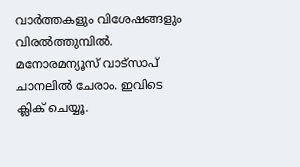വാര്‍ത്തകളും വിശേഷങ്ങളും വിരല്‍ത്തുമ്പില്‍. മനോരമന്യൂസ് വാട്സാപ് ചാനലില്‍ ചേരാം. ഇവിടെ ക്ലിക് ചെയ്യൂ.